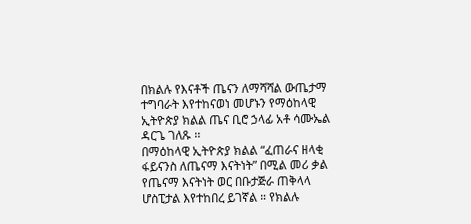በክልሉ የእናቶች ጤናን ለማሻሻል ውጤታማ ተግባራት እየተከናወነ መሆኑን የማዕከላዊ ኢትዮጵያ ክልል ጤና ቢሮ ኃላፊ አቶ ሳሙኤል ዳርጌ ገለጹ ፡፡
በማዕከላዊ ኢትዮጵያ ክልል “ፈጠራና ዘላቂ ፋይናንስ ለጤናማ እናትነት” በሚል መሪ ቃል የጤናማ እናትነት ወር በቡታጅራ ጠቅላላ ሆስፒታል እየተከበረ ይገኛል ። የክልሉ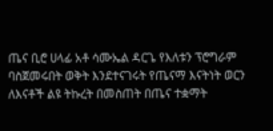ጤና ቢሮ ሀላፊ አቶ ሳሙኤል ዳርጌ የእለቱን ፕሮግራም ባስጀመሩበት ወቅት እንደተናገሩት የጤናማ እናትነት ወርን ለእናቶች ልዩ ትኩረት በመስጠት በጤና ተቋማት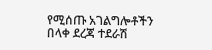የሚሰጡ አገልግሎቶችን በላቀ ደረጃ ተደራሽ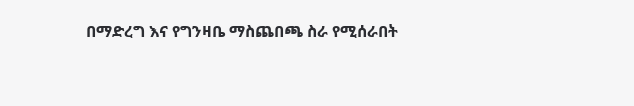በማድረግ እና የግንዛቤ ማስጨበጫ ስራ የሚሰራበት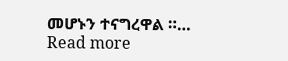መሆኑን ተናግረዋል ።…
Read more